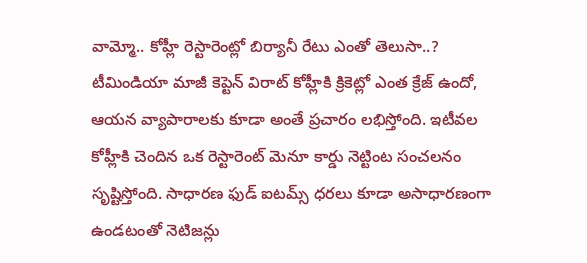వామ్మో.. కోహ్లీ రెస్టారెంట్లో బిర్యానీ రేటు ఎంతో తెలుసా..?
టీమిండియా మాజీ కెప్టెన్ విరాట్ కోహ్లీకి క్రికెట్లో ఎంత క్రేజ్ ఉందో, ఆయన వ్యాపారాలకు కూడా అంతే ప్రచారం లభిస్తోంది. ఇటీవల కోహ్లీకి చెందిన ఒక రెస్టారెంట్ మెనూ కార్డు నెట్టింట సంచలనం సృష్టిస్తోంది. సాధారణ ఫుడ్ ఐటమ్స్ ధరలు కూడా అసాధారణంగా ఉండటంతో నెటిజన్లు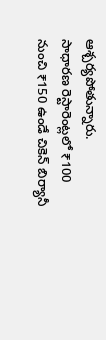ఆశ్చర్యపోతున్నారు.
సాధారణ రెస్టారెంట్లలో ₹100 నుంచి ₹150 ఉండే చికెన్ బిర్యానీ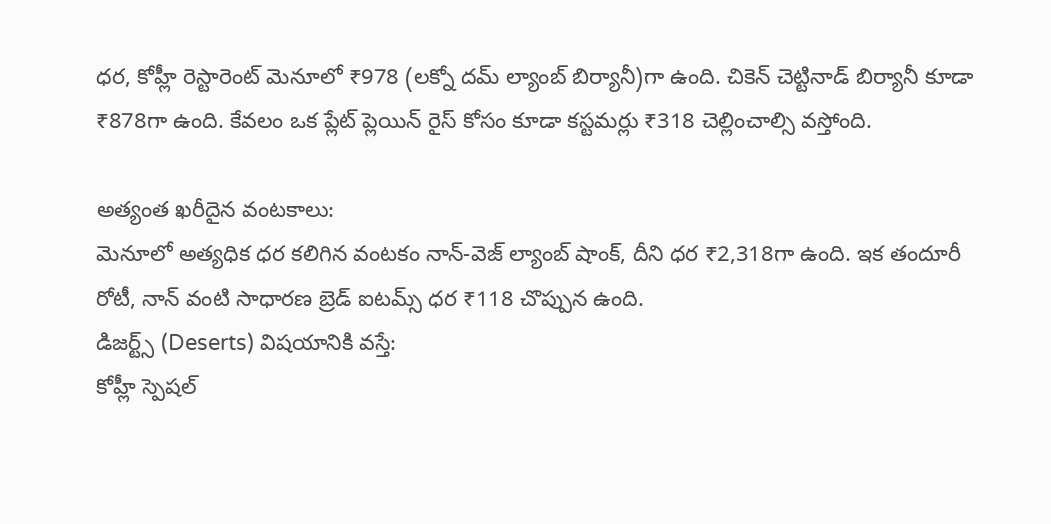ధర, కోహ్లీ రెస్టారెంట్ మెనూలో ₹978 (లక్నో దమ్ ల్యాంబ్ బిర్యానీ)గా ఉంది. చికెన్ చెట్టినాడ్ బిర్యానీ కూడా ₹878గా ఉంది. కేవలం ఒక ప్లేట్ ప్లెయిన్ రైస్ కోసం కూడా కస్టమర్లు ₹318 చెల్లించాల్సి వస్తోంది.

అత్యంత ఖరీదైన వంటకాలు:
మెనూలో అత్యధిక ధర కలిగిన వంటకం నాన్-వెజ్ ల్యాంబ్ షాంక్, దీని ధర ₹2,318గా ఉంది. ఇక తందూరీ రోటీ, నాన్ వంటి సాధారణ బ్రెడ్ ఐటమ్స్ ధర ₹118 చొప్పున ఉంది.
డిజర్ట్స్ (Deserts) విషయానికి వస్తే:
కోహ్లీ స్పెషల్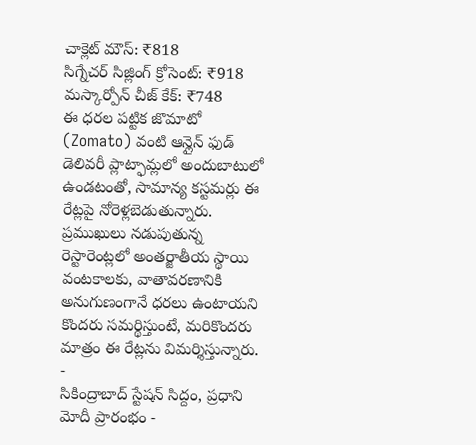చాక్లెట్ మౌస్: ₹818
సిగ్నేచర్ సిజ్లింగ్ క్రోసెంట్: ₹918
మస్కార్పోన్ చీజ్ కేక్: ₹748
ఈ ధరల పట్టిక జొమాటో (Zomato) వంటి ఆన్లైన్ ఫుడ్ డెలివరీ ప్లాట్ఫామ్లలో అందుబాటులో ఉండటంతో, సామాన్య కస్టమర్లు ఈ రేట్లపై నోరెళ్లబెడుతున్నారు. ప్రముఖులు నడుపుతున్న రెస్టారెంట్లలో అంతర్జాతీయ స్థాయి వంటకాలకు, వాతావరణానికి అనుగుణంగానే ధరలు ఉంటాయని కొందరు సమర్థిస్తుంటే, మరికొందరు మాత్రం ఈ రేట్లను విమర్శిస్తున్నారు.
-
సికింద్రాబాద్ స్టేషన్ సిద్దం, ప్రధాని మోదీ ప్రారంభం -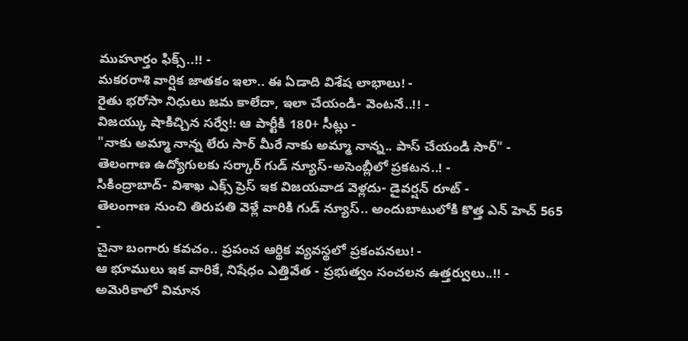ముహూర్తం ఫిక్స్..!! -
మకరరాశి వార్షిక జాతకం ఇలా.. ఈ ఏడాది విశేష లాభాలు! -
రైతు భరోసా నిధులు జమ కాలేదా, ఇలా చేయండి- వెంటనే..!! -
విజయ్కు షాకిచ్చిన సర్వే!: ఆ పార్టీకి 180+ సీట్లు -
"నాకు అమ్మా నాన్న లేరు సార్ మీరే నాకు అమ్మా నాన్న.. పాస్ చేయండి సార్" -
తెలంగాణ ఉద్యోగులకు సర్కార్ గుడ్ న్యూస్-అసెంబ్లీలో ప్రకటన..! -
సికింద్రాబాద్- విశాఖ ఎక్స్ ప్రెస్ ఇక విజయవాడ వెళ్లదు- డైవర్షన్ రూట్ -
తెలంగాణ నుంచి తిరుపతి వెళ్లే వారికి గుడ్ న్యూస్.. అందుబాటులోకి కొత్త ఎన్ హెచ్ 565 -
చైనా బంగారు కవచం.. ప్రపంచ ఆర్థిక వ్యవస్థలో ప్రకంపనలు! -
ఆ భూములు ఇక వారికే, నిషేధం ఎత్తివేత - ప్రభుత్వం సంచలన ఉత్తర్వులు..!! -
అమెరికాలో విమాన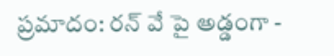ప్రమాదం: రన్ వే పై అడ్డంగా -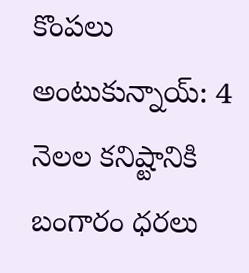కొంపలు అంటుకున్నాయ్: 4 నెలల కనిష్టానికి బంగారం ధరలు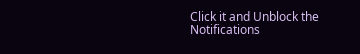Click it and Unblock the Notifications